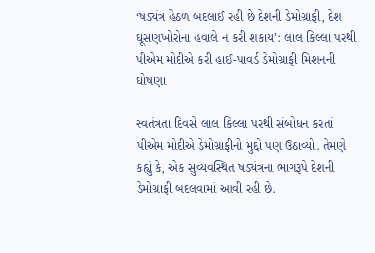‘ષડ્યંત્ર હેઠળ બદલાઈ રહી છે દેશની ડેમોગ્રાફી, દેશ ઘૂસણખોરોના હવાલે ન કરી શકાય’: લાલ કિલ્લા પરથી પીએમ મોદીએ કરી હાઈ-પાવર્ડ ડેમોગ્રાફી મિશનની ઘોષણા

સ્વતંત્રતા દિવસે લાલ કિલ્લા પરથી સંબોધન કરતાં પીએમ મોદીએ ડેમોગ્રાફીનો મુદ્દો પણ ઉઠાવ્યો. તેમણે કહ્યું કે, એક સુવ્યવસ્થિત ષડ્યંત્રના ભાગરૂપે દેશની ડેમોગ્રાફી બદલવામાં આવી રહી છે.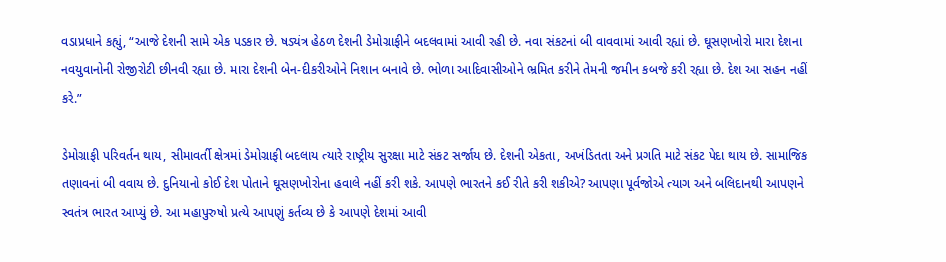વડાપ્રધાને કહ્યું, “આજે દેશની સામે એક પડકાર છે. ષડ્યંત્ર હેઠળ દેશની ડેમોગ્રાફીને બદલવામાં આવી રહી છે. નવા સંકટનાં બી વાવવામાં આવી રહ્યાં છે. ઘૂસણખોરો મારા દેશના નવયુવાનોની રોજીરોટી છીનવી રહ્યા છે. મારા દેશની બેન-દીકરીઓને નિશાન બનાવે છે. ભોળા આદિવાસીઓને ભ્રમિત કરીને તેમની જમીન કબજે કરી રહ્યા છે. દેશ આ સહન નહીં કરે.”

ડેમોગ્રાફી પરિવર્તન થાય, સીમાવર્તી ક્ષેત્રમાં ડેમોગ્રાફી બદલાય ત્યારે રાષ્ટ્રીય સુરક્ષા માટે સંકટ સર્જાય છે. દેશની એકતા, અખંડિતતા અને પ્રગતિ માટે સંકટ પેદા થાય છે. સામાજિક તણાવનાં બી વવાય છે. દુનિયાનો કોઈ દેશ પોતાને ઘૂસણખોરોના હવાલે નહીં કરી શકે. આપણે ભારતને કઈ રીતે કરી શકીએ? આપણા પૂર્વજોએ ત્યાગ અને બલિદાનથી આપણને સ્વતંત્ર ભારત આપ્યું છે. આ મહાપુરુષો પ્રત્યે આપણું કર્તવ્ય છે કે આપણે દેશમાં આવી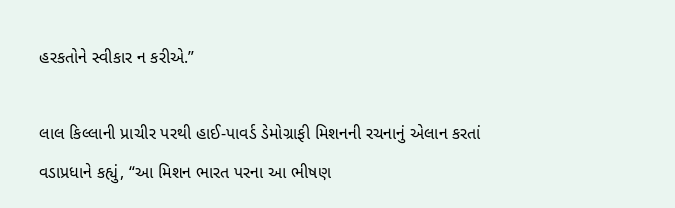હરકતોને સ્વીકાર ન કરીએ.”

લાલ કિલ્લાની પ્રાચીર પરથી હાઈ-પાવર્ડ ડેમોગ્રાફી મિશનની રચનાનું એલાન કરતાં વડાપ્રધાને કહ્યું, “આ મિશન ભારત પરના આ ભીષણ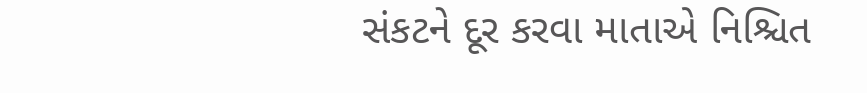સંકટને દૂર કરવા માતાએ નિશ્ચિત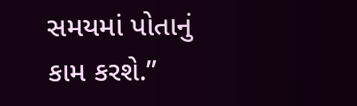સમયમાં પોતાનું કામ કરશે.”